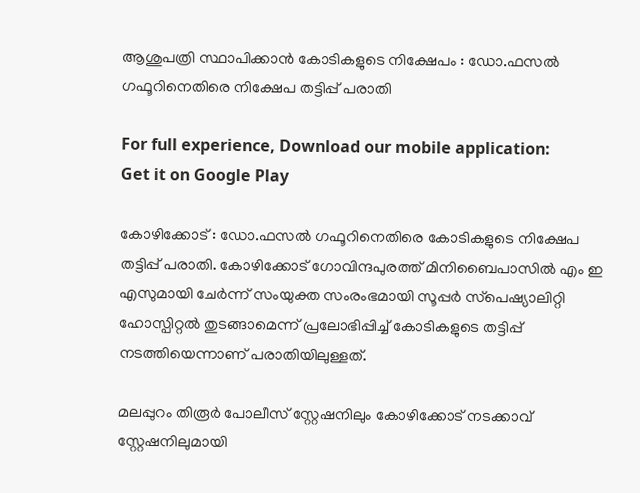ആശുപത്രി സ്ഥാപിക്കാന്‍ കോടികളുടെ നിക്ഷേപം : ഡോ.ഫസല്‍ ഗഫൂറിനെതിരെ നിക്ഷേപ തട്ടിപ്പ് പരാതി

For full experience, Download our mobile application:
Get it on Google Play

കോഴിക്കോട് : ഡോ.ഫസല്‍ ഗഫൂറിനെതിരെ കോടികളുടെ നിക്ഷേപ തട്ടിപ്പ് പരാതി. കോഴിക്കോട് ഗോവിന്ദപുരത്ത് മിനിബൈപാസില്‍ എം ഇ എസുമായി ചേര്‍ന്ന് സംയുക്ത സംരംഭമായി സൂപ്പര്‍ സ്‌പെഷ്യാലിറ്റി ഹോസ്പിറ്റല്‍ തുടങ്ങാമെന്ന് പ്രലോഭിപ്പിച്ച്‌ കോടികളുടെ തട്ടിപ്പ് നടത്തിയെന്നാണ് പരാതിയിലുള്ളത്.

മലപ്പുറം തിരൂര്‍ പോലീസ് സ്റ്റേഷനിലും കോഴിക്കോട് നടക്കാവ് സ്റ്റേഷനിലുമായി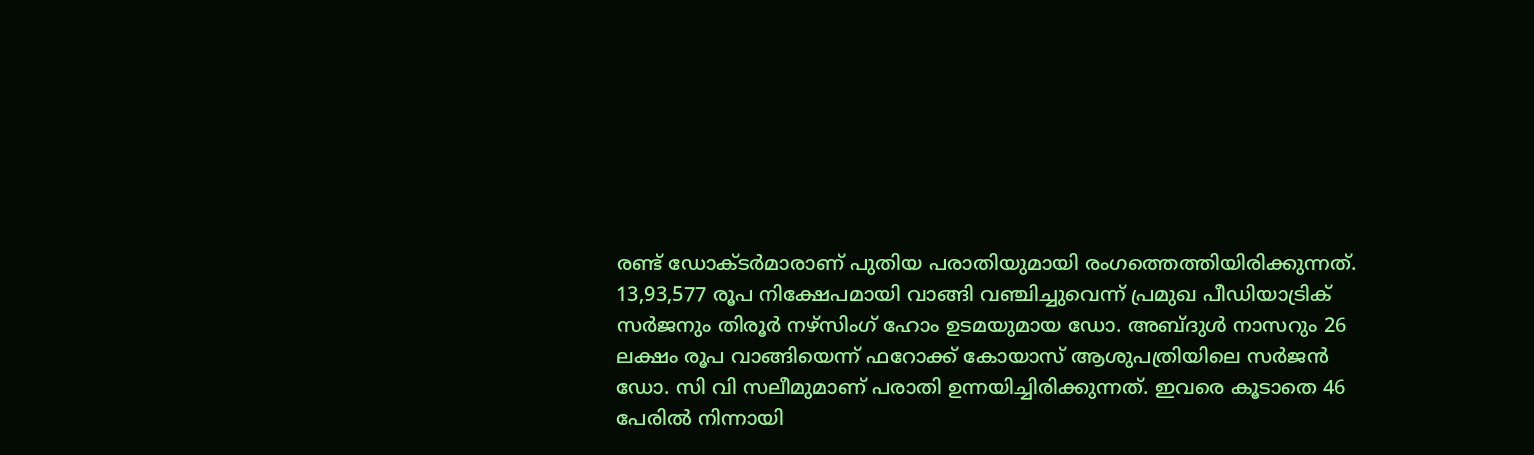രണ്ട് ഡോക്ടര്‍മാരാണ് പുതിയ പരാതിയുമായി രംഗത്തെത്തിയിരിക്കുന്നത്. 13,93,577 രൂപ നിക്ഷേപമായി വാങ്ങി വഞ്ചിച്ചുവെന്ന് പ്രമുഖ പീഡിയാട്രിക് സര്‍ജനും തിരൂര്‍ നഴ്‌സിംഗ് ഹോം ഉടമയുമായ ഡോ. അബ്ദുള്‍ നാസറും 26 ലക്ഷം രൂപ വാങ്ങിയെന്ന് ഫറോക്ക് കോയാസ് ആശുപത്രിയിലെ സര്‍ജന്‍ ഡോ. സി വി സലീമുമാണ് പരാതി ഉന്നയിച്ചിരിക്കുന്നത്. ഇവരെ കൂടാതെ 46 പേരില്‍ നിന്നായി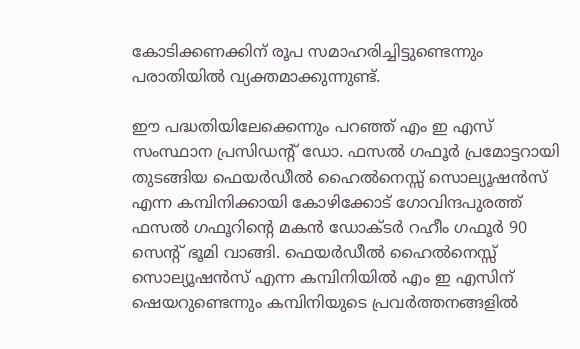കോടിക്കണക്കിന് രൂപ സമാഹരിച്ചിട്ടുണ്ടെന്നും പരാതിയില്‍ വ്യക്തമാക്കുന്നുണ്ട്.

ഈ പദ്ധതിയിലേക്കെന്നും പറഞ്ഞ് എം ഇ എസ് സംസ്ഥാന പ്രസിഡന്റ് ഡോ. ഫസല്‍ ഗഫൂര്‍ പ്രമോട്ടറായി തുടങ്ങിയ ഫെയര്‍ഡീല്‍ ഹൈല്‍നെസ്സ് സൊല്യൂഷന്‍സ് എന്ന കമ്പിനിക്കായി കോഴിക്കോട് ഗോവിന്ദപുരത്ത് ഫസല്‍ ഗഫൂറിന്റെ മകന്‍ ഡോക്ടര്‍ റഹീം ഗഫൂര്‍ 90 സെന്റ് ഭൂമി വാങ്ങി. ഫെയര്‍ഡീല്‍ ഹൈല്‍നെസ്സ് സൊല്യൂഷന്‍സ് എന്ന കമ്പിനിയില്‍ എം ഇ എസിന് ഷെയറുണ്ടെന്നും കമ്പിനിയുടെ പ്രവര്‍ത്തനങ്ങളില്‍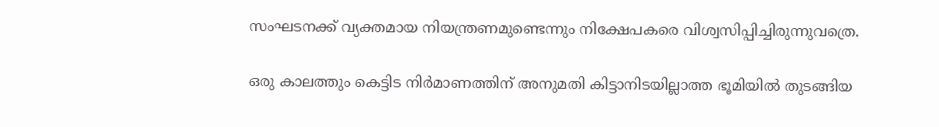സംഘടനക്ക് വ്യക്തമായ നിയന്ത്രണമുണ്ടെന്നും നിക്ഷേപകരെ വിശ്വസിപ്പിച്ചിരുന്നുവത്രെ.

ഒരു കാലത്തും കെട്ടിട നിര്‍മാണത്തിന് അനുമതി കിട്ടാനിടയില്ലാത്ത ഭൂമിയില്‍ തുടങ്ങിയ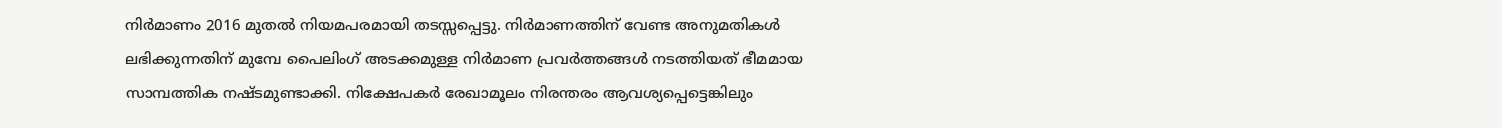നിര്‍മാണം 2016 മുതല്‍ നിയമപരമായി തടസ്സപ്പെട്ടു. നിര്‍മാണത്തിന് വേണ്ട അനുമതികള്‍ ലഭിക്കുന്നതിന് മുമ്പേ പൈലിംഗ് അടക്കമുള്ള നിര്‍മാണ പ്രവര്‍ത്തങ്ങള്‍ നടത്തിയത് ഭീമമായ സാമ്പത്തിക നഷ്ടമുണ്ടാക്കി. നിക്ഷേപകര്‍ രേഖാമൂലം നിരന്തരം ആവശ്യപ്പെട്ടെങ്കിലും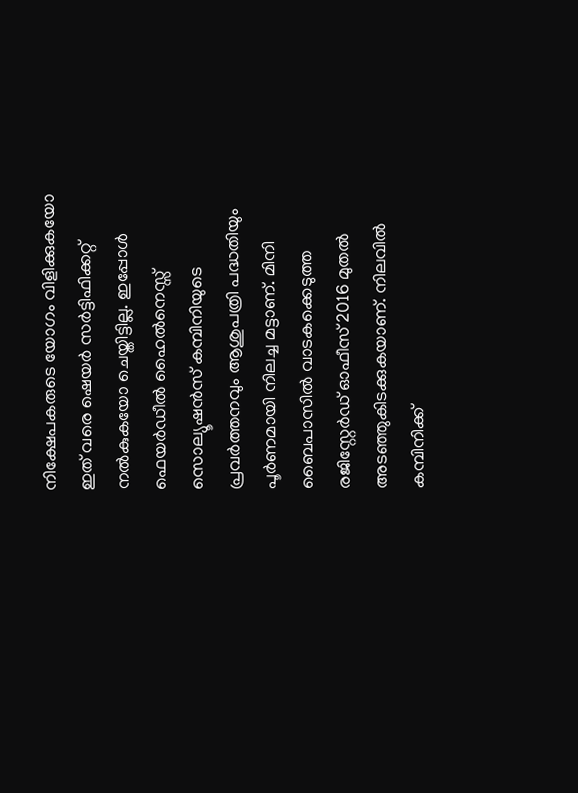നിക്ഷേപകരുടെ യോഗം വിളിക്കുകയോ ഇത് വരെ ഷെയര്‍ സര്‍ട്ടിഫിക്കറ്റ് നല്‍കുകയോ ചെയ്തിട്ടില്ല. ഇപ്പോള്‍ ഫെയര്‍ഡീല്‍ ഹൈല്‍നെസ്സ് സൊല്യൂഷന്‍സ് കമ്പിനിയുടെ പ്രവര്‍ത്തനവും ആശുപത്രി പദ്ധതിയും പൂര്‍ണമായി നിലച്ച മട്ടാണ്. മിനി ബൈപാസില്‍ വാടകക്കെടുത്ത രജിസ്റ്റേര്‍ഡ് ഓഫീസ് 2016 മുതല്‍ അടഞ്ഞുകിടക്കുകയാണ്. നിലവില്‍ കമ്പിനിക്ക്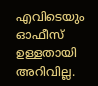എവിടെയും ഓഫീസ് ഉള്ളതായി അറിവില്ല.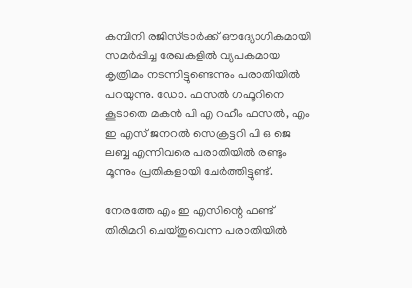കമ്പിനി രജിസ്ട്രാര്‍ക്ക് ഔദ്യോഗികമായി സമര്‍പ്പിച്ച രേഖകളില്‍ വ്യപകമായ കൃത്രിമം നടന്നിട്ടുണ്ടെന്നും പരാതിയില്‍ പറയുന്നു. ഡോ. ഫസല്‍ ഗഫൂറിനെ കൂടാതെ മകന്‍ പി എ റഹീം ഫസല്‍, എം ഇ എസ് ജനറല്‍ സെക്രട്ടറി പി ഒ ജെ ലബ്ബ എന്നിവരെ പരാതിയില്‍ രണ്ടും മൂന്നും പ്രതികളായി ചേര്‍ത്തിട്ടുണ്ട്.

നേരത്തേ എം ഇ എസിന്റെ ഫണ്ട് തിരിമറി ചെയ്തുവെന്ന പരാതിയില്‍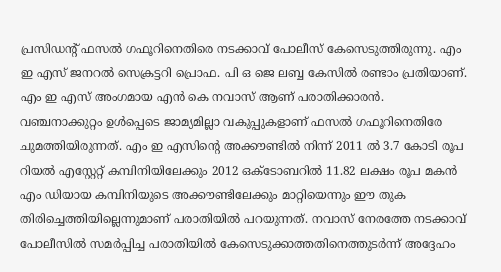പ്രസിഡന്റ് ഫസല്‍ ഗഫൂറിനെതിരെ നടക്കാവ് പോലീസ് കേസെടുത്തിരുന്നു. എം ഇ എസ് ജനറല്‍ സെക്രട്ടറി പ്രൊഫ. പി ഒ ജെ ലബ്ബ കേസില്‍ രണ്ടാം പ്രതിയാണ്. എം ഇ എസ് അംഗമായ എന്‍ കെ നവാസ് ആണ് പരാതിക്കാരന്‍. വഞ്ചനാക്കുറ്റം ഉള്‍പ്പെടെ ജാമ്യമില്ലാ വകുപ്പുകളാണ് ഫസല്‍ ഗഫൂറിനെതിരേ ചുമത്തിയിരുന്നത്. എം ഇ എസിന്റെ അക്കൗണ്ടില്‍ നിന്ന് 2011 ല്‍ 3.7 കോടി രൂപ റിയല്‍ എസ്റ്റേറ്റ് കമ്പിനിയിലേക്കും 2012 ഒക്ടോബറില്‍ 11.82 ലക്ഷം രൂപ മകന്‍ എം ഡിയായ കമ്പിനിയുടെ അക്കൗണ്ടിലേക്കും മാറ്റിയെന്നും ഈ തുക തിരിച്ചെത്തിയില്ലെന്നുമാണ് പരാതിയില്‍ പറയുന്നത്. നവാസ് നേരത്തേ നടക്കാവ് പോലീസില്‍ സമര്‍പ്പിച്ച പരാതിയില്‍ കേസെടുക്കാത്തതിനെത്തുടര്‍ന്ന് അദ്ദേഹം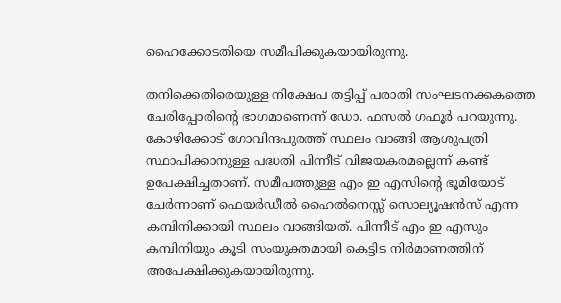ഹൈക്കോടതിയെ സമീപിക്കുകയായിരുന്നു.

തനിക്കെതിരെയുള്ള നിക്ഷേപ തട്ടിപ്പ് പരാതി സംഘടനക്കകത്തെ ചേരിപ്പോരിന്റെ ഭാഗമാണെന്ന് ഡോ. ഫസല്‍ ഗഫൂര്‍ പറയുന്നു. കോഴിക്കോട് ഗോവിന്ദപുരത്ത് സ്ഥലം വാങ്ങി ആശുപത്രി സ്ഥാപിക്കാനുള്ള പദ്ധതി പിന്നീട് വിജയകരമല്ലെന്ന് കണ്ട് ഉപേക്ഷിച്ചതാണ്. സമീപത്തുള്ള എം ഇ എസിന്റെ ഭൂമിയോട് ചേര്‍ന്നാണ് ഫെയര്‍ഡീല്‍ ഹൈല്‍നെസ്സ് സൊല്യൂഷന്‍സ് എന്ന കമ്പിനിക്കായി സ്ഥലം വാങ്ങിയത്. പിന്നീട് എം ഇ എസും കമ്പിനിയും കൂടി സംയുക്തമായി കെട്ടിട നിര്‍മാണത്തിന് അപേക്ഷിക്കുകയായിരുന്നു.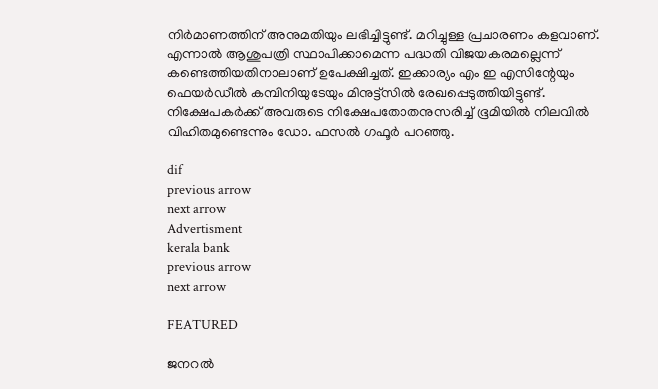നിര്‍മാണത്തിന് അനുമതിയും ലഭിച്ചിട്ടുണ്ട്. മറിച്ചുള്ള പ്രചാരണം കളവാണ്. എന്നാല്‍ ആശുപത്രി സ്ഥാപിക്കാമെന്ന പദ്ധതി വിജയകരമല്ലെന്ന് കണ്ടെത്തിയതിനാലാണ് ഉപേക്ഷിച്ചത്. ഇക്കാര്യം എം ഇ എസിന്റേയും ഫെയര്‍ഡീല്‍ കമ്പിനിയുടേയും മിനുട്ട്‌സില്‍ രേഖപ്പെടുത്തിയിട്ടുണ്ട്. നിക്ഷേപകര്‍ക്ക് അവരുടെ നിക്ഷേപതോതനുസരിച്ച്‌ ഭൂമിയില്‍ നിലവില്‍ വിഹിതമുണ്ടെന്നും ഡോ. ഫസല്‍ ഗഫൂര്‍ പറഞ്ഞു.

dif
previous arrow
next arrow
Advertisment
kerala bank
previous arrow
next arrow

FEATURED

ജനറൽ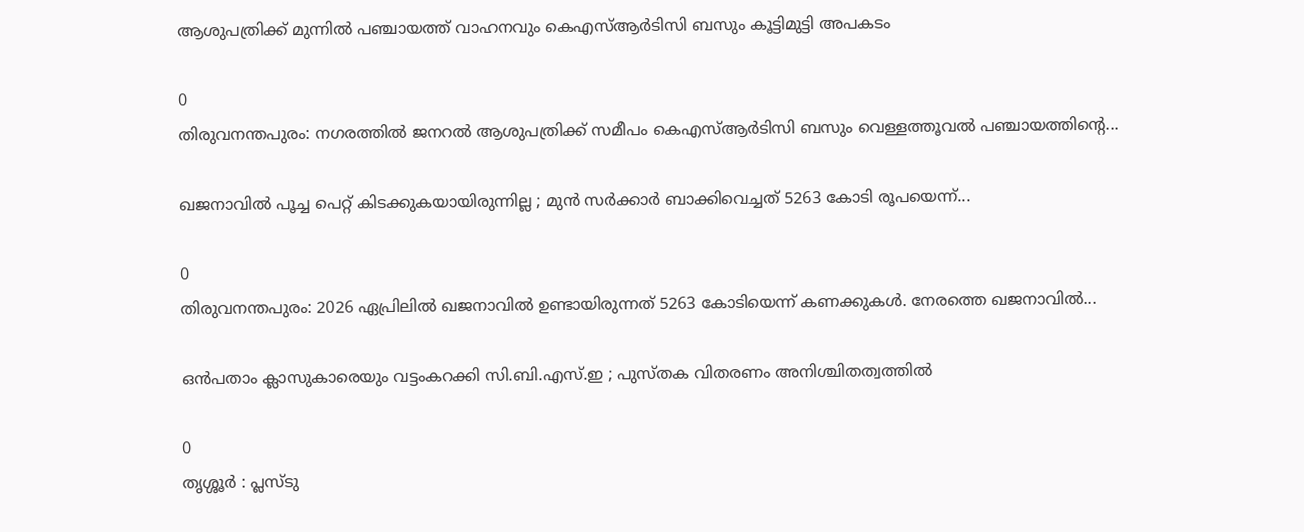ആശുപത്രിക്ക് മുന്നിൽ പഞ്ചായത്ത് വാഹനവും കെഎസ്ആർടിസി ബസും കൂട്ടിമുട്ടി അപകടം

0
തിരുവനന്തപുരം: നഗരത്തിൽ ജനറൽ ആശുപത്രിക്ക് സമീപം കെഎസ്ആർടിസി ബസും വെള്ളത്തൂവൽ പഞ്ചായത്തിന്‍റെ...

ഖജനാവിൽ പൂച്ച പെറ്റ് കിടക്കുകയായിരുന്നില്ല ; മുൻ സർക്കാർ ബാക്കിവെച്ചത് 5263 കോടി രൂപയെന്ന്...

0
തിരുവനന്തപുരം: 2026 ഏപ്രിലിൽ ഖജനാവിൽ ഉണ്ടായിരുന്നത് 5263 കോടിയെന്ന് കണക്കുകൾ. നേരത്തെ ഖജനാവിൽ...

ഒൻപതാം ക്ലാസുകാരെയും വട്ടംകറക്കി സി.ബി.എസ്.ഇ ; പുസ്തക വിതരണം അനിശ്ചിതത്വത്തിൽ

0
തൃശ്ശൂർ : പ്ലസ്ടു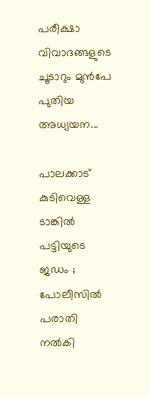പരീക്ഷാ വിവാദങ്ങളുടെ ചൂടാറും മുൻപേ പുതിയ അധ്യയന...

പാലക്കാട് കുടിവെള്ള ടാങ്കിൽ പട്ടിയുടെ ജഡം ; പോലീസിൽ പരാതി നൽകി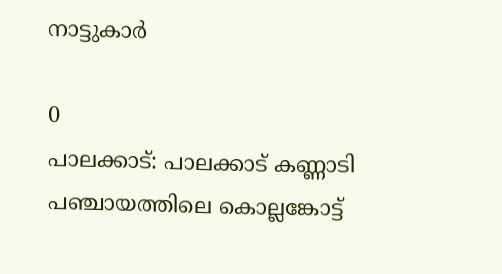നാട്ടുകാർ

0
പാലക്കാട്: പാലക്കാട് കണ്ണാടി പഞ്ചായത്തിലെ കൊല്ലങ്കോട്ട്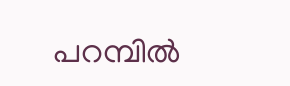പറമ്പിൽ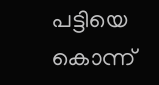പട്ടിയെ കൊന്ന്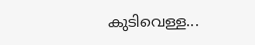കുടിവെള്ള...